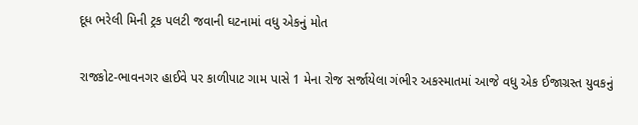દૂધ ભરેલી મિની ટ્રક પલટી જવાની ઘટનામાં વધુ એકનું મોત

રાજકોટ-ભાવનગર હાઈવે પર કાળીપાટ ગામ પાસે 1 મેના રોજ સર્જાયેલા ગંભીર અકસ્માતમાં આજે વધુ એક ઈજાગ્રસ્ત યુવકનું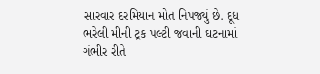સારવાર દરમિયાન મોત નિપજ્યું છે. દૂધ ભરેલી મીની ટ્રક પલ્ટી જવાની ઘટનામાં ગંભીર રીતે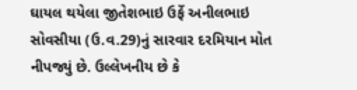ઘાયલ થયેલા જીતેશભાઇ ઉર્ફે અનીલભાઇ સોવસીયા (ઉ.વ.29)નું સારવાર દરમિયાન મોત નીપજ્યું છે. ઉલ્લેખનીય છે કે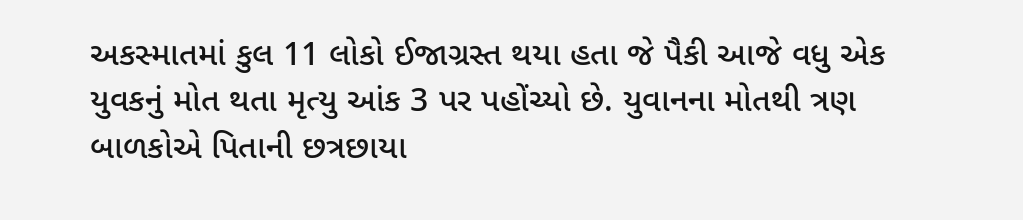અકસ્માતમાં કુલ 11 લોકો ઈજાગ્રસ્ત થયા હતા જે પૈકી આજે વધુ એક યુવકનું મોત થતા મૃત્યુ આંક 3 પર પહોંચ્યો છે. યુવાનના મોતથી ત્રણ બાળકોએ પિતાની છત્રછાયા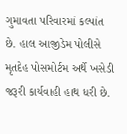ગુમાવતા પરિવારમાં કલ્પાંત છે. હાલ આજીડેમ પોલીસે મૃતદેહ પોસમોર્ટમ અર્થે ખસેડી જરૂરી કાર્યવાહી હાથ ધરી છે.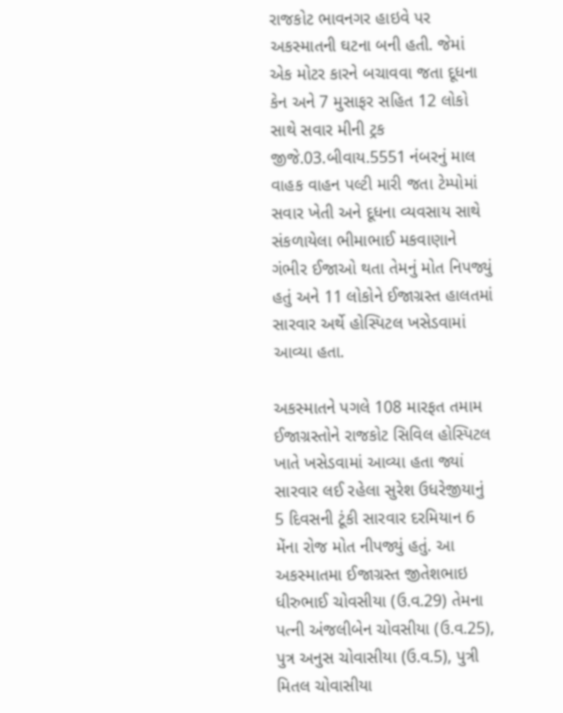રાજકોટ ભાવનગર હાઇવે પર અકસ્માતની ઘટના બની હતી. જેમાં એક મોટર કારને બચાવવા જતા દૂધના કેન અને 7 મુસાફર સહિત 12 લોકો સાથે સવાર મીની ટ્રક જીજે.03.બીવાય.5551 નંબરનું માલ વાહક વાહન પલ્ટી મારી જતા ટેમ્પોમાં સવાર ખેતી અને દૂધના વ્યવસાય સાથે સંકળાયેલા ભીમાભાઈ મકવાણાને ગંભીર ઈજાઓ થતા તેમનું મોત નિપજ્યું હતું અને 11 લોકોને ઈજાગ્રસ્ત હાલતમાં સારવાર અર્થે હોસ્પિટલ ખસેડવામાં આવ્યા હતા.

અકસ્માતને પગલે 108 મારફત તમામ ઈજાગ્રસ્તોને રાજકોટ સિવિલ હોસ્પિટલ ખાતે ખસેડવામાં આવ્યા હતા જ્યાં સારવાર લઈ રહેલા સુરેશ ઉધરેજીયાનું 5 દિવસની ટૂંકી સારવાર દરમિયાન 6 મેંના રોજ મોત નીપજ્યું હતું. આ અકસ્માતમા ઈજાગ્રસ્ત જીતેશભાઇ ધીરુભાઈ ચોવસીયા (ઉ.વ.29) તેમના પત્ની અંજલીબેન ચોવસીયા (ઉ.વ.25), પુત્ર અનુસ ચોવાસીયા (ઉ.વ.5), પુત્રી મિતલ ચોવાસીયા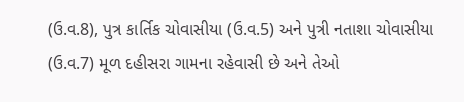(ઉ.વ.8), પુત્ર કાર્તિક ચોવાસીયા (ઉ.વ.5) અને પુત્રી નતાશા ચોવાસીયા (ઉ.વ.7) મૂળ દહીસરા ગામના રહેવાસી છે અને તેઓ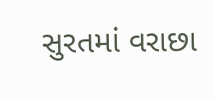સુરતમાં વરાછા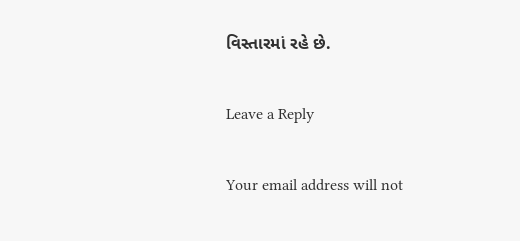વિસ્તારમાં રહે છે.

Leave a Reply

Your email address will not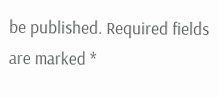be published. Required fields are marked *